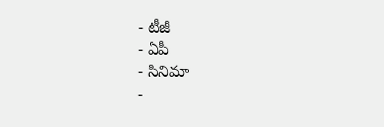- టీజీ
- ఏపీ
- సినిమా
-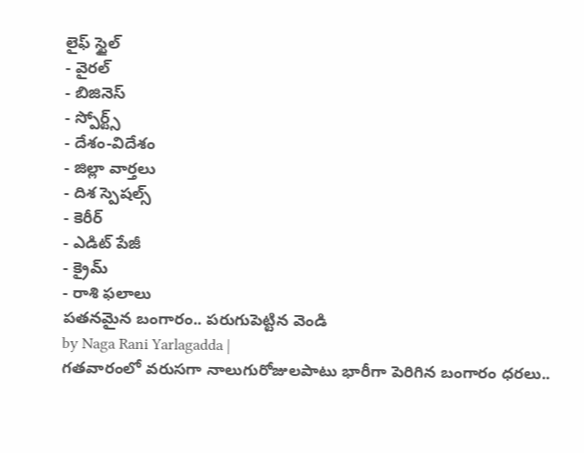లైఫ్ స్టైల్
- వైరల్
- బిజినెస్
- స్పోర్ట్స్
- దేశం-విదేశం
- జిల్లా వార్తలు
- దిశ స్పెషల్స్
- కెరీర్
- ఎడిట్ పేజీ
- క్రైమ్
- రాశి ఫలాలు
పతనమైన బంగారం.. పరుగుపెట్టిన వెండి
by Naga Rani Yarlagadda |
గతవారంలో వరుసగా నాలుగురోజులపాటు భారీగా పెరిగిన బంగారం ధరలు..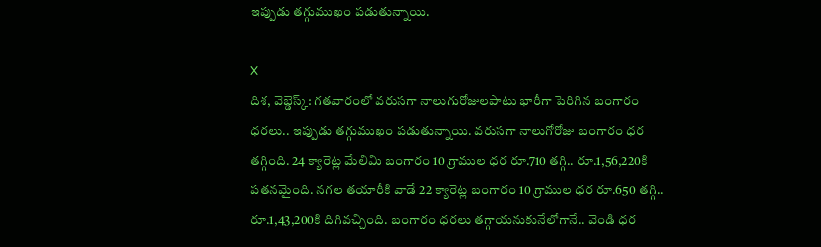ఇప్పుడు తగ్గుముఖం పడుతున్నాయి.

X
దిశ, వెబ్డెస్క్: గతవారంలో వరుసగా నాలుగురోజులపాటు భారీగా పెరిగిన బంగారం ధరలు.. ఇప్పుడు తగ్గుముఖం పడుతున్నాయి. వరుసగా నాలుగోరోజు బంగారం ధర తగ్గింది. 24 క్యారెట్ల మేలిమి బంగారం 10 గ్రాముల ధర రూ.710 తగ్గి.. రూ.1,56,220కి పతనమైంది. నగల తయారీకి వాడే 22 క్యారెట్ల బంగారం 10 గ్రాముల ధర రూ.650 తగ్గి.. రూ.1,43,200కి దిగివచ్చింది. బంగారం ధరలు తగ్గాయనుకునేలోగానే.. వెండి ధర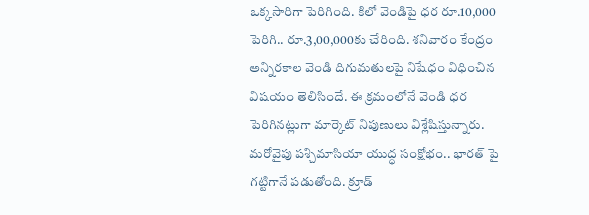ఒక్కసారిగా పెరిగింది. కిలో వెండిపై ధర రూ.10,000 పెరిగి.. రూ.3,00,000కు చేరింది. శనివారం కేంద్రం అన్నిరకాల వెండి దిగుమతులపై నిషేధం విధించిన విషయం తెలిసిందే. ఈ క్రమంలోనే వెండి ధర పెరిగినట్లుగా మార్కెట్ నిపుణులు విశ్లేషిస్తున్నారు. మరోవైపు పశ్చిమాసియా యుద్ధ సంక్షోభం.. భారత్ పై గట్టిగానే పడుతోంది. క్రూడ్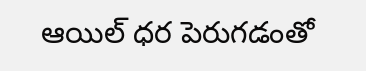ఆయిల్ ధర పెరుగడంతో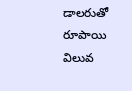డాలరుతో రూపాయి విలువ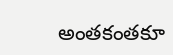అంతకంతకూ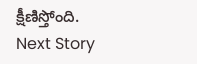క్షీణిస్తోంది.
Next Story